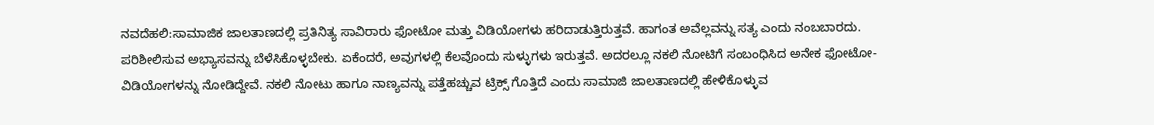ನವದೆಹಲಿ:ಸಾಮಾಜಿಕ ಜಾಲತಾಣದಲ್ಲಿ ಪ್ರತಿನಿತ್ಯ ಸಾವಿರಾರು ಫೋಟೋ ಮತ್ತು ವಿಡಿಯೋಗಳು ಹರಿದಾಡುತ್ತಿರುತ್ತವೆ. ಹಾಗಂತ ಅವೆಲ್ಲವನ್ನು ಸತ್ಯ ಎಂದು ನಂಬಬಾರದು. ಪರಿಶೀಲಿಸುವ ಅಭ್ಯಾಸವನ್ನು ಬೆಳೆಸಿಕೊಳ್ಳಬೇಕು. ಏಕೆಂದರೆ, ಅವುಗಳಲ್ಲಿ ಕೆಲವೊಂದು ಸುಳ್ಳುಗಳು ಇರುತ್ತವೆ. ಅದರಲ್ಲೂ ನಕಲಿ ನೋಟಿಗೆ ಸಂಬಂಧಿಸಿದ ಅನೇಕ ಫೋಟೋ-ವಿಡಿಯೋಗಳನ್ನು ನೋಡಿದ್ದೇವೆ. ನಕಲಿ ನೋಟು ಹಾಗೂ ನಾಣ್ಯವನ್ನು ಪತ್ತೆಹಚ್ಚುವ ಟ್ರಿಕ್ಸ್ ಗೊತ್ತಿದೆ ಎಂದು ಸಾಮಾಜಿ ಜಾಲತಾಣದಲ್ಲಿ ಹೇಳಿಕೊಳ್ಳುವ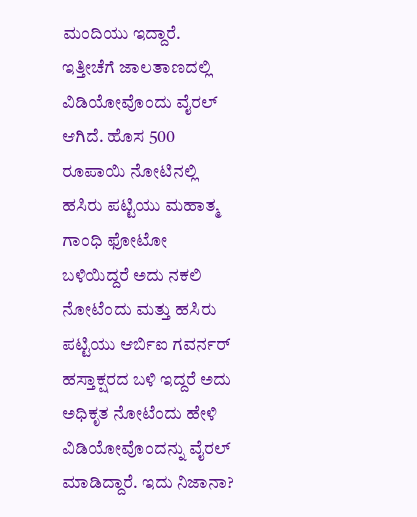ಮಂದಿಯು ಇದ್ದಾರೆ.
ಇತ್ತೀಚೆಗೆ ಜಾಲತಾಣದಲ್ಲಿ ವಿಡಿಯೋವೊಂದು ವೈರಲ್ ಆಗಿದೆ. ಹೊಸ 500 ರೂಪಾಯಿ ನೋಟಿನಲ್ಲಿ ಹಸಿರು ಪಟ್ಟಿಯು ಮಹಾತ್ಮ ಗಾಂಧಿ ಫೋಟೋ ಬಳಿಯಿದ್ದರೆ ಅದು ನಕಲಿ ನೋಟೆಂದು ಮತ್ತು ಹಸಿರು ಪಟ್ಟಿಯು ಆರ್ಬಿಐ ಗವರ್ನರ್ ಹಸ್ತಾಕ್ಷರದ ಬಳಿ ಇದ್ದರೆ ಅದು ಅಧಿಕೃತ ನೋಟೆಂದು ಹೇಳಿ ವಿಡಿಯೋವೊಂದನ್ನು ವೈರಲ್ ಮಾಡಿದ್ದಾರೆ. ಇದು ನಿಜಾನಾ?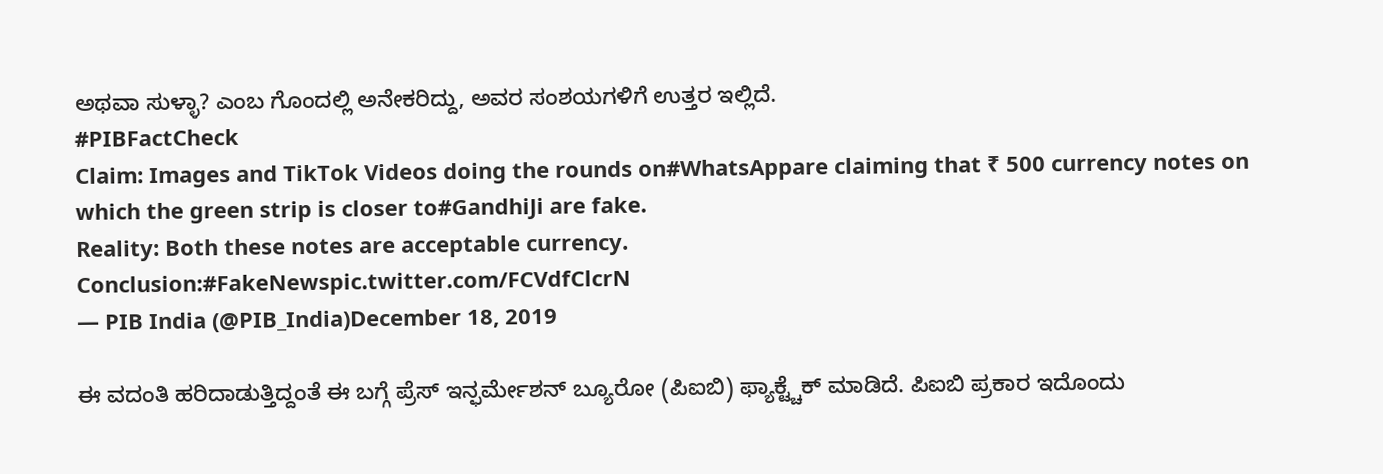ಅಥವಾ ಸುಳ್ಳಾ? ಎಂಬ ಗೊಂದಲ್ಲಿ ಅನೇಕರಿದ್ದು, ಅವರ ಸಂಶಯಗಳಿಗೆ ಉತ್ತರ ಇಲ್ಲಿದೆ.
#PIBFactCheck
Claim: Images and TikTok Videos doing the rounds on#WhatsAppare claiming that ₹ 500 currency notes on which the green strip is closer to#GandhiJi are fake.
Reality: Both these notes are acceptable currency.
Conclusion:#FakeNewspic.twitter.com/FCVdfClcrN
— PIB India (@PIB_India)December 18, 2019

ಈ ವದಂತಿ ಹರಿದಾಡುತ್ತಿದ್ದಂತೆ ಈ ಬಗ್ಗೆ ಪ್ರೆಸ್ ಇನ್ಫರ್ಮೇಶನ್ ಬ್ಯೂರೋ (ಪಿಐಬಿ) ಫ್ಯಾಕ್ಟ್ಚೆಕ್ ಮಾಡಿದೆ. ಪಿಐಬಿ ಪ್ರಕಾರ ಇದೊಂದು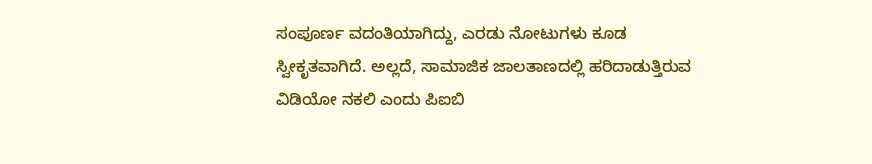ಸಂಪೂರ್ಣ ವದಂತಿಯಾಗಿದ್ದು, ಎರಡು ನೋಟುಗಳು ಕೂಡ ಸ್ವೀಕೃತವಾಗಿದೆ. ಅಲ್ಲದೆ, ಸಾಮಾಜಿಕ ಜಾಲತಾಣದಲ್ಲಿ ಹರಿದಾಡುತ್ತಿರುವ ವಿಡಿಯೋ ನಕಲಿ ಎಂದು ಪಿಐಬಿ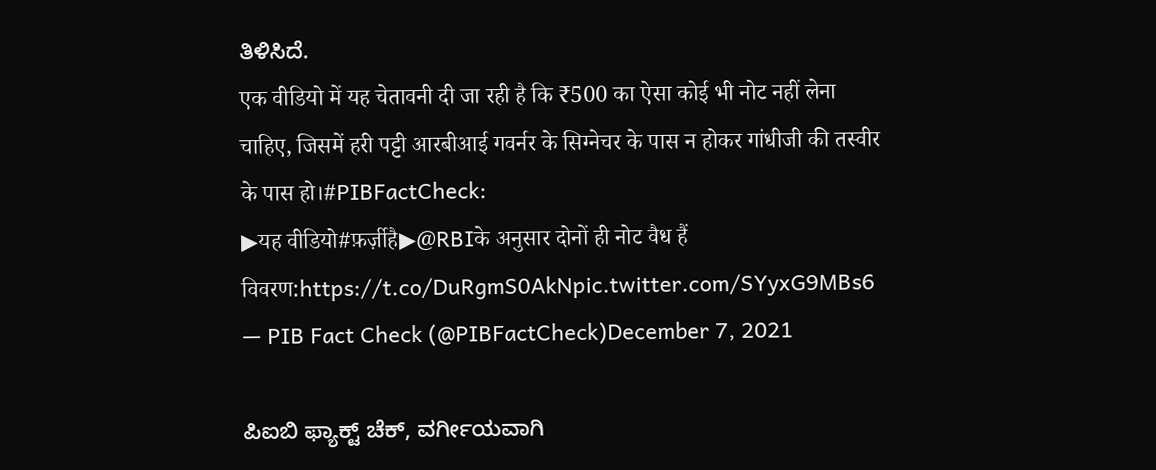ತಿಳಿಸಿದೆ.
एक वीडियो में यह चेतावनी दी जा रही है कि ₹500 का ऐसा कोई भी नोट नहीं लेना चाहिए, जिसमें हरी पट्टी आरबीआई गवर्नर के सिग्नेचर के पास न होकर गांधीजी की तस्वीर के पास हो।#PIBFactCheck:
▶यह वीडियो#फ़र्ज़ीहै▶@RBIके अनुसार दोनों ही नोट वैध हैं
विवरण:https://t.co/DuRgmS0AkNpic.twitter.com/SYyxG9MBs6
— PIB Fact Check (@PIBFactCheck)December 7, 2021

ಪಿಐಬಿ ಫ್ಯಾಕ್ಟ್ ಚೆಕ್, ವರ್ಗೀಯವಾಗಿ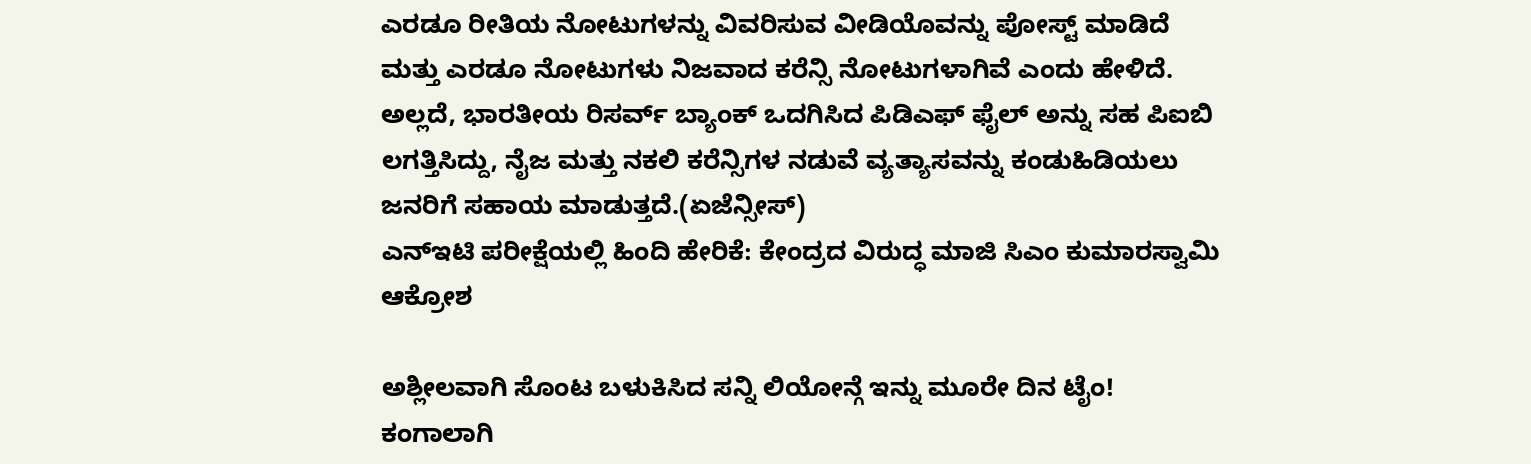ಎರಡೂ ರೀತಿಯ ನೋಟುಗಳನ್ನು ವಿವರಿಸುವ ವೀಡಿಯೊವನ್ನು ಪೋಸ್ಟ್ ಮಾಡಿದೆ ಮತ್ತು ಎರಡೂ ನೋಟುಗಳು ನಿಜವಾದ ಕರೆನ್ಸಿ ನೋಟುಗಳಾಗಿವೆ ಎಂದು ಹೇಳಿದೆ. ಅಲ್ಲದೆ, ಭಾರತೀಯ ರಿಸರ್ವ್ ಬ್ಯಾಂಕ್ ಒದಗಿಸಿದ ಪಿಡಿಎಫ್ ಫೈಲ್ ಅನ್ನು ಸಹ ಪಿಐಬಿ ಲಗತ್ತಿಸಿದ್ದು, ನೈಜ ಮತ್ತು ನಕಲಿ ಕರೆನ್ಸಿಗಳ ನಡುವೆ ವ್ಯತ್ಯಾಸವನ್ನು ಕಂಡುಹಿಡಿಯಲು ಜನರಿಗೆ ಸಹಾಯ ಮಾಡುತ್ತದೆ.(ಏಜೆನ್ಸೀಸ್)
ಎನ್ಇಟಿ ಪರೀಕ್ಷೆಯಲ್ಲಿ ಹಿಂದಿ ಹೇರಿಕೆ: ಕೇಂದ್ರದ ವಿರುದ್ಧ ಮಾಜಿ ಸಿಎಂ ಕುಮಾರಸ್ವಾಮಿ ಆಕ್ರೋಶ

ಅಶ್ಲೀಲವಾಗಿ ಸೊಂಟ ಬಳುಕಿಸಿದ ಸನ್ನಿ ಲಿಯೋನ್ಗೆ ಇನ್ನು ಮೂರೇ ದಿನ ಟೈಂ! ಕಂಗಾಲಾಗಿ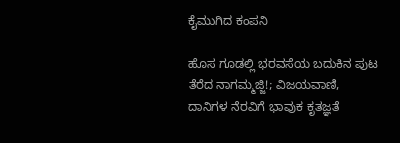ಕೈಮುಗಿದ ಕಂಪನಿ

ಹೊಸ ಗೂಡಲ್ಲಿ ಭರವಸೆಯ ಬದುಕಿನ ಪುಟ ತೆರೆದ ನಾಗಮ್ಮಜ್ಜಿ!; ವಿಜಯವಾಣಿ, ದಾನಿಗಳ ನೆರವಿಗೆ ಭಾವುಕ ಕೃತಜ್ಞತೆ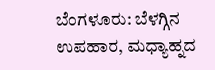ಬೆಂಗಳೂರು: ಬೆಳಗ್ಗಿನ ಉಪಹಾರ, ಮಧ್ಯಾಹ್ನದ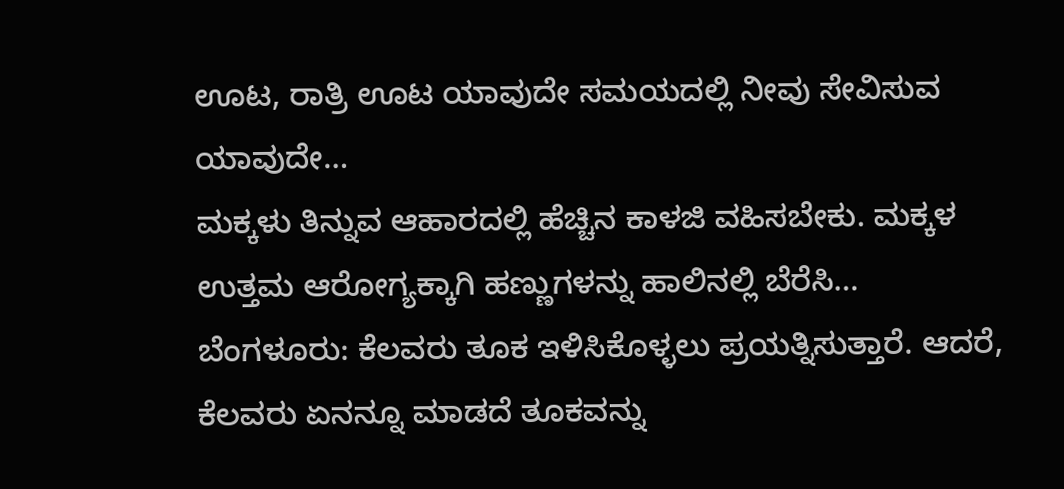ಊಟ, ರಾತ್ರಿ ಊಟ ಯಾವುದೇ ಸಮಯದಲ್ಲಿ ನೀವು ಸೇವಿಸುವ ಯಾವುದೇ…
ಮಕ್ಕಳು ತಿನ್ನುವ ಆಹಾರದಲ್ಲಿ ಹೆಚ್ಚಿನ ಕಾಳಜಿ ವಹಿಸಬೇಕು. ಮಕ್ಕಳ ಉತ್ತಮ ಆರೋಗ್ಯಕ್ಕಾಗಿ ಹಣ್ಣುಗಳನ್ನು ಹಾಲಿನಲ್ಲಿ ಬೆರೆಸಿ…
ಬೆಂಗಳೂರು: ಕೆಲವರು ತೂಕ ಇಳಿಸಿಕೊಳ್ಳಲು ಪ್ರಯತ್ನಿಸುತ್ತಾರೆ. ಆದರೆ, ಕೆಲವರು ಏನನ್ನೂ ಮಾಡದೆ ತೂಕವನ್ನು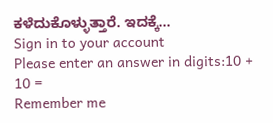ಕಳೆದುಕೊಳ್ಳುತ್ತಾರೆ. ಇದಕ್ಕೆ…
Sign in to your account
Please enter an answer in digits:10 + 10 =
Remember me